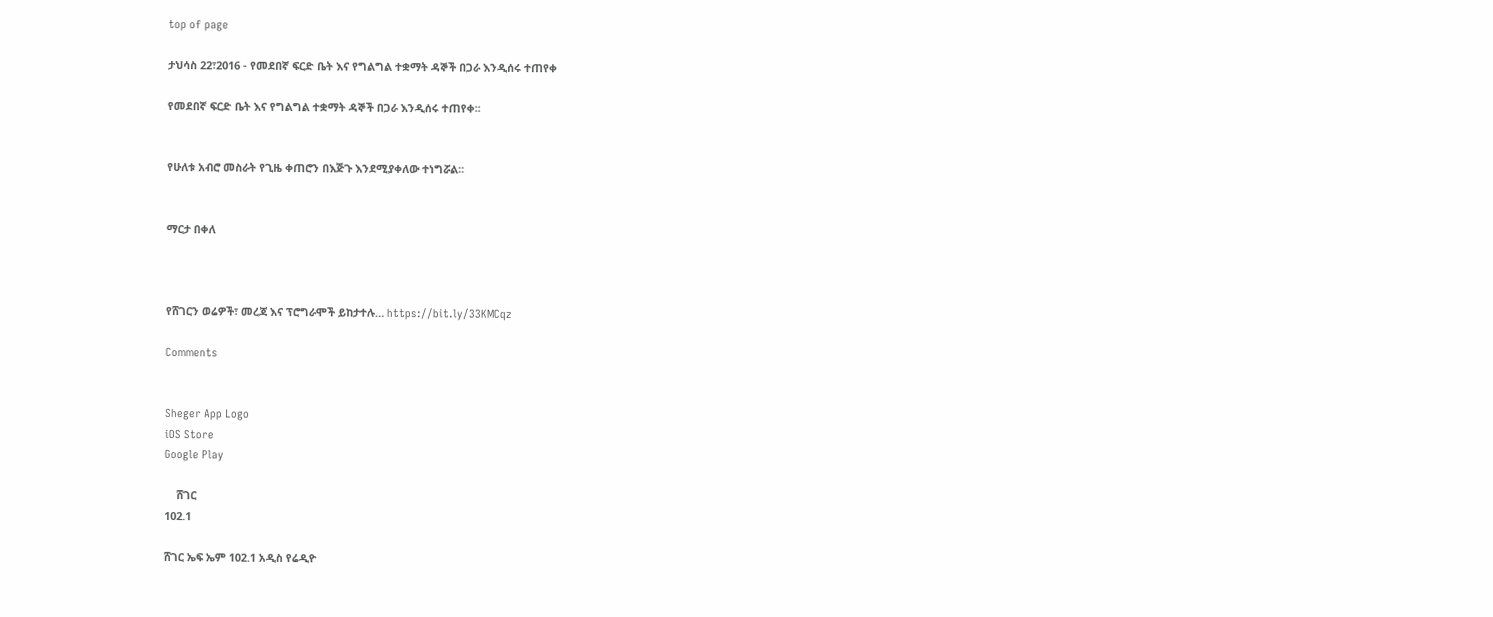top of page

ታህሳስ 22፣2016 - የመደበኛ ፍርድ ቤት እና የግልግል ተቋማት ዳኞች በጋራ እንዲሰሩ ተጠየቀ

የመደበኛ ፍርድ ቤት እና የግልግል ተቋማት ዳኞች በጋራ እንዲሰሩ ተጠየቀ፡፡


የሁለቱ አብሮ መስራት የጊዜ ቀጠሮን በእጅጉ እንደሚያቀለው ተነግሯል፡፡


ማርታ በቀለ



የሸገርን ወሬዎች፣ መረጃ እና ፕሮግራሞች ይከታተሉ… https://bit.ly/33KMCqz

Comments


Sheger App Logo
iOS Store
Google Play

    ሸገር
102.1

ሸገር ኤፍ ኤም 102.1 አዲስ የሬዲዮ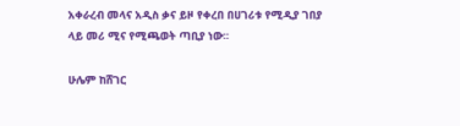አቀራረብ መላና አዲስ ቃና ይዞ የቀረበ በሀገሪቱ የሚዲያ ገበያ ላይ መሪ ሚና የሚጫወት ጣቢያ ነው፡፡

ሁሌም ከሸገር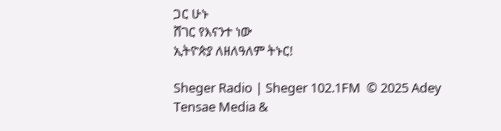ጋር ሁኑ
ሸገር የእናንተ ነው
ኢትዮጵያ ለዘለዓለም ትኑር!

Sheger Radio | Sheger 102.1FM  © 2025 Adey Tensae Media &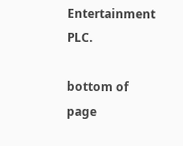Entertainment PLC.

bottom of page